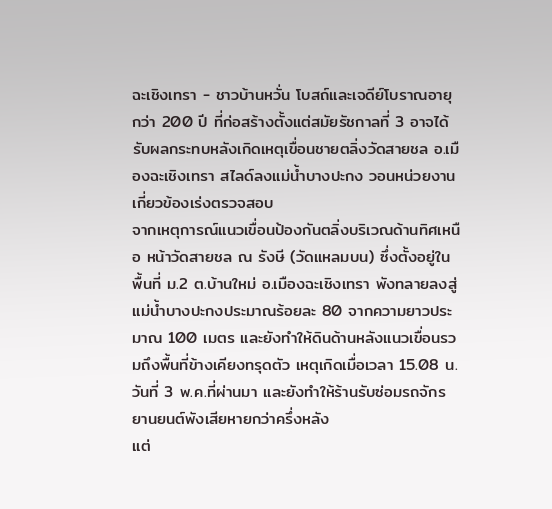ฉะเชิงเทรา - ชาวบ้านหวั่น โบสถ์และเจดีย์โบราณอายุกว่า 200 ปี ที่ก่อสร้างตั้งแต่สมัยรัชกาลที่ 3 อาจได้รับผลกระทบหลังเกิดเหตุเขื่อนชายตลิ่งวัดสายชล อ.เมืองฉะเชิงเทรา สไลด์ลงแม่น้ำบางปะกง วอนหน่วยงานเกี่ยวข้องเร่งตรวจสอบ
จากเหตุการณ์แนวเขื่อนป้องกันตลิ่งบริเวณด้านทิศเหนือ หน้าวัดสายชล ณ รังษี (วัดแหลมบน) ซึ่งตั้งอยู่ในพื้นที่ ม.2 ต.บ้านใหม่ อ.เมืองฉะเชิงเทรา พังทลายลงสู่แม่น้ำบางปะกงประมาณร้อยละ 80 จากความยาวประมาณ 100 เมตร และยังทำให้ดินด้านหลังแนวเขื่อนรวมถึงพื้นที่ข้างเคียงทรุดตัว เหตุเกิดเมื่อเวลา 15.08 น.วันที่ 3 พ.ค.ที่ผ่านมา และยังทำให้ร้านรับซ่อมรถจักรยานยนต์พังเสียหายกว่าครึ่งหลัง
แต่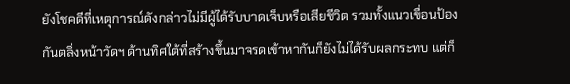ยังโชคดีที่เหตุการณ์ดังกล่าวไม่มีผู้ได้รับบาดเจ็บหรือเสียชีวิต รวมทั้งแนวเขื่อนป้องกันตลิ่งหน้าวัดฯ ด้านทิศใต้ที่สร้างขึ้นมาจรดเข้าหากันก็ยังไม่ได้รับผลกระทบ แต่ก็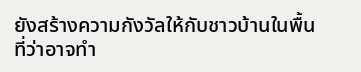ยังสร้างความกังวัลให้กับชาวบ้านในพื้นที่ว่าอาจทำ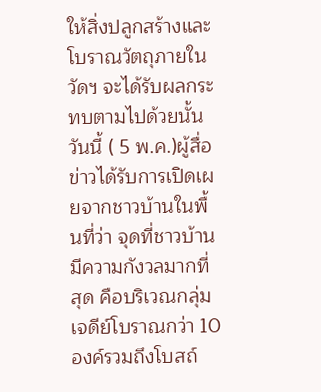ให้สิ่งปลูกสร้างและโบราณวัตถุภายในวัดฯ จะได้รับผลกระทบตามไปด้วยนั้น
วันนี้ ( 5 พ.ค.)ผู้สื่อข่าวได้รับการเปิดเผยจากชาวบ้านในพื้นที่ว่า จุดที่ชาวบ้านมีความกังวลมากที่สุด คือบริเวณกลุ่มเจดีย์โบราณกว่า 10 องค์รวมถึงโบสถ์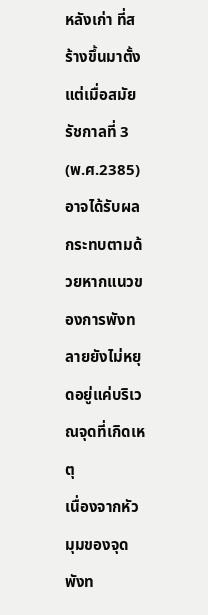หลังเก่า ที่สร้างขึ้นมาตั้งแต่เมื่อสมัยรัชกาลที่ 3 (พ.ศ.2385) อาจได้รับผลกระทบตามด้วยหากแนวของการพังทลายยังไม่หยุดอยู่แค่บริเวณจุดที่เกิดเหตุ
เนื่องจากหัวมุมของจุดพังท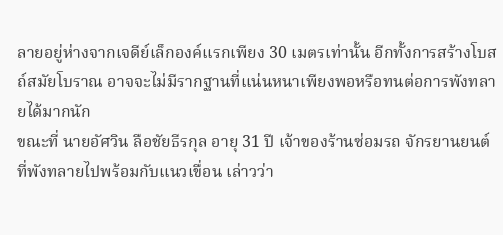ลายอยู่ห่างจากเจดีย์เล็กองค์แรกเพียง 30 เมตรเท่านั้น อีกทั้งการสร้างโบสถ์สมัยโบราณ อาจจะไม่มีรากฐานที่แน่นหนาเพียงพอหรือทนต่อการพังทลายได้มากนัก
ขณะที่ นายอัศวิน ลือชัยธีรกุล อายุ 31 ปี เจ้าของร้านซ่อมรถ จักรยานยนต์ที่พังทลายไปพร้อมกับแนวเขื่อน เล่าวว่า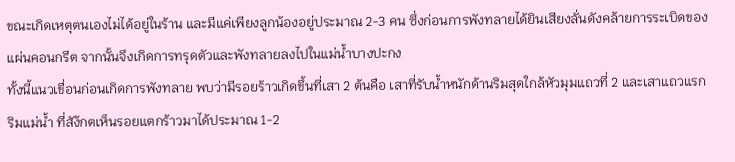ขณะเกิดเหตุตนเองไม่ได้อยู่ในร้าน และมีแค่เพียงลูกน้องอยู่ประมาณ 2-3 คน ซึ่งก่อนการพังทลายได้ยินเสียงลั่นดังคล้ายการระเบิดของแผ่นคอนกรีต จากนั้นจึงเกิดการทรุดตัวและพังทลายลงไปในแม่น้ำบางปะกง
ทั้งนี้แนวเขื่อนก่อนเกิดการพังทลาย พบว่ามีรอยร้าวเกิดขึ้นที่เสา 2 ต้นคือ เสาที่รับน้ำหนักด้านริมสุดใกล้หัวมุมแถวที่ 2 และเสาแถวแรกริมแม่น้ำ ที่สัง้กตเห็นรอยแตกร้าวมาได้ประมาณ 1-2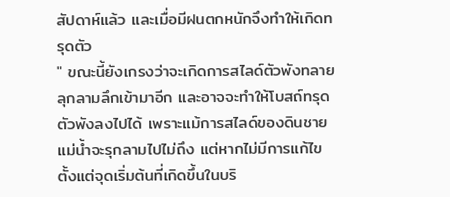สัปดาห์แล้ว และเมื่อมีฝนตกหนักจึงทำให้เกิดทรุดตัว
" ขณะนี้ยังเกรงว่าจะเกิดการสไลด์ตัวพังทลายลุกลามลึกเข้ามาอีก และอาจจะทำให้โบสถ์ทรุดตัวพังลงไปได้ เพราะแม้การสไลด์ของดินชายแม่น้ำจะรุกลามไปไม่ถึง แต่หากไม่มีการแก้ไขตั้งแต่จุดเริ่มต้นที่เกิดขึ้นในบริ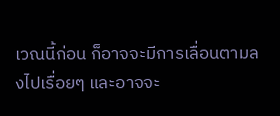เวณนี้ก่อน ก็อาจจะมีการเลื่อนตามลงไปเรื่อยๆ และอาจจะ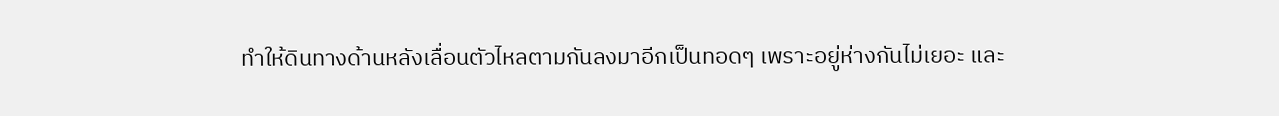ทำให้ดินทางด้านหลังเลื่อนตัวไหลตามกันลงมาอีกเป็นทอดๆ เพราะอยู่ห่างกันไม่เยอะ และ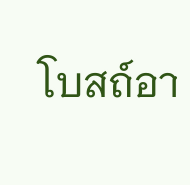โบสถ์อา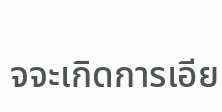จจะเกิดการเอีย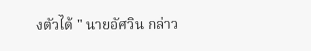งตัวได้ " นายอัศวิน กล่าว